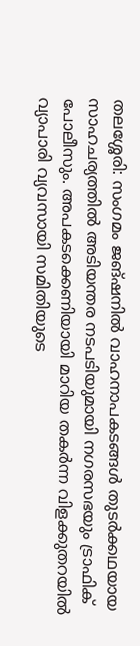തലശ്ശേരി: സംഗമം ജങ്ഷനിൽ വാഹനാപകടങ്ങൾ തുടർക്കഥയായ സാഹചര്യത്തിൽ അടിയന്തര നടപടിയുമായി നഗരസഭയും ട്രാഫിക് പോലീസും. അപകടക്കെണിയായി മാറിയ തകർന്ന വിളക്കുതറയിൽ വ്യാപാരി വ്യവസായി സമിതിയുടെ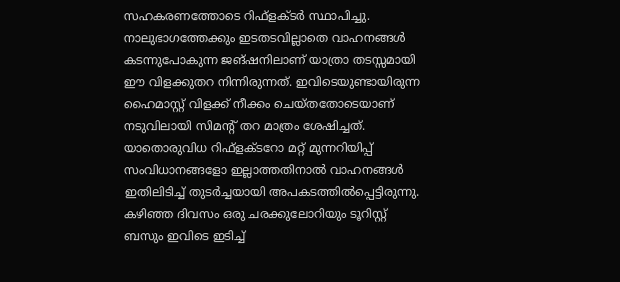സഹകരണത്തോടെ റിഫ്ളക്ടർ സ്ഥാപിച്ചു.
നാലുഭാഗത്തേക്കും ഇടതടവില്ലാതെ വാഹനങ്ങൾ കടന്നുപോകുന്ന ജങ്ഷനിലാണ് യാത്രാ തടസ്സമായി ഈ വിളക്കുതറ നിന്നിരുന്നത്. ഇവിടെയുണ്ടായിരുന്ന ഹൈമാസ്റ്റ് വിളക്ക് നീക്കം ചെയ്തതോടെയാണ് നടുവിലായി സിമന്റ് തറ മാത്രം ശേഷിച്ചത്. യാതൊരുവിധ റിഫ്ളക്ടറോ മറ്റ് മുന്നറിയിപ്പ് സംവിധാനങ്ങളോ ഇല്ലാത്തതിനാൽ വാഹനങ്ങൾ ഇതിലിടിച്ച് തുടർച്ചയായി അപകടത്തിൽപ്പെട്ടിരുന്നു. കഴിഞ്ഞ ദിവസം ഒരു ചരക്കുലോറിയും ടൂറിസ്റ്റ് ബസും ഇവിടെ ഇടിച്ച്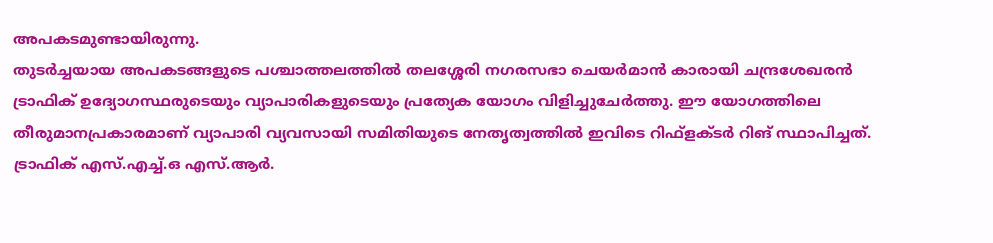അപകടമുണ്ടായിരുന്നു.
തുടർച്ചയായ അപകടങ്ങളുടെ പശ്ചാത്തലത്തിൽ തലശ്ശേരി നഗരസഭാ ചെയർമാൻ കാരായി ചന്ദ്രശേഖരൻ ട്രാഫിക് ഉദ്യോഗസ്ഥരുടെയും വ്യാപാരികളുടെയും പ്രത്യേക യോഗം വിളിച്ചുചേർത്തു. ഈ യോഗത്തിലെ തീരുമാനപ്രകാരമാണ് വ്യാപാരി വ്യവസായി സമിതിയുടെ നേതൃത്വത്തിൽ ഇവിടെ റിഫ്ളക്ടർ റിങ് സ്ഥാപിച്ചത്. ട്രാഫിക് എസ്.എച്ച്.ഒ എസ്.ആർ.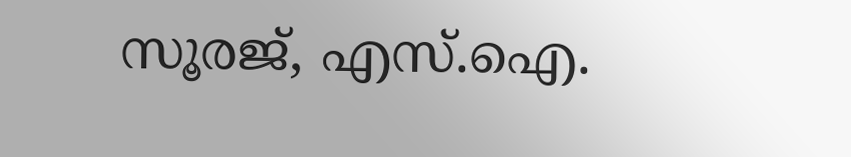സൂരജ്, എസ്.ഐ.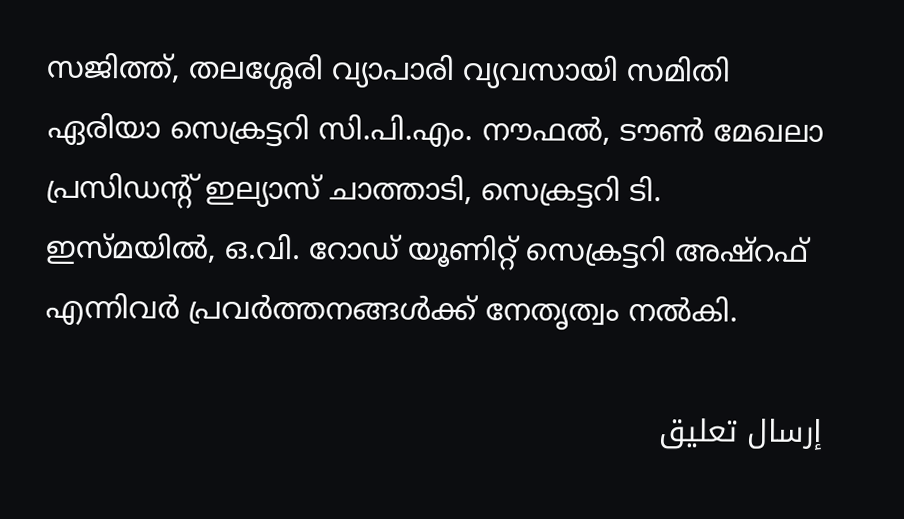സജിത്ത്, തലശ്ശേരി വ്യാപാരി വ്യവസായി സമിതി ഏരിയാ സെക്രട്ടറി സി.പി.എം. നൗഫൽ, ടൗൺ മേഖലാ പ്രസിഡന്റ് ഇല്യാസ് ചാത്താടി, സെക്രട്ടറി ടി. ഇസ്മയിൽ, ഒ.വി. റോഡ് യൂണിറ്റ് സെക്രട്ടറി അഷ്റഫ് എന്നിവർ പ്രവർത്തനങ്ങൾക്ക് നേതൃത്വം നൽകി.

إرسال تعليق